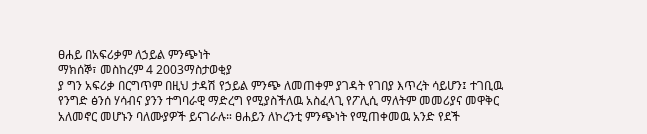ፀሐይ በአፍሪቃም ለኃይል ምንጭነት
ማክሰኞ፣ መስከረም 4 2003ማስታወቂያ
ያ ግን አፍሪቃ በርግጥም በዚህ ታዳሽ የኃይል ምንጭ ለመጠቀም ያገዳት የገበያ እጥረት ሳይሆን፤ ተገቢዉ የንግድ ፅንሰ ሃሳብና ያንን ተግባራዊ ማድረግ የሚያስችለዉ አስፈላጊ የፖሊሲ ማለትም መመሪያና መዋቅር አለመኖር መሆኑን ባለሙያዎች ይናገራሉ። ፀሐይን ለኮረንቲ ምንጭነት የሚጠቀመዉ አንድ የደች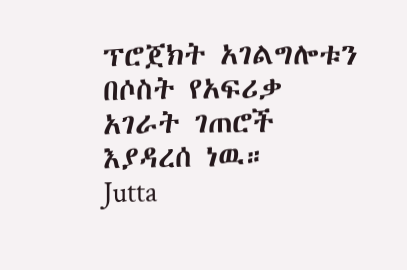ፕሮጀክት አገልግሎቱን በሶስት የአፍሪቃ አገራት ገጠሮች እያዳረሰ ነዉ።
Jutta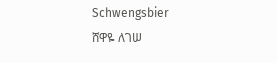Schwengsbier
ሸዋዬ ለገሠ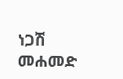ነጋሽ መሐመድ